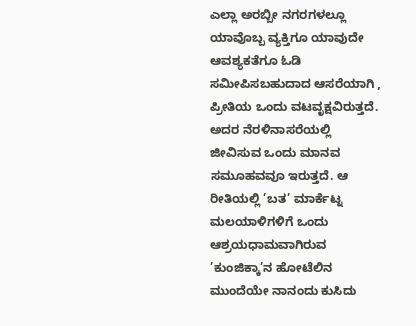ಎಲ್ಲಾ ಅರಬ್ಬೀ ನಗರಗಳಲ್ಲೂ ಯಾವೊಬ್ಬ ವ್ಯಕ್ತಿಗೂ ಯಾವುದೇ ಆವಶ್ಯಕತೆಗೂ ಓಡಿ ಸಮೀಪಿಸಬಹುದಾದ ಆಸರೆಯಾಗಿ , ಪ್ರೀತಿಯ ಒಂದು ವಟವೃಕ್ಷವಿರುತ್ತದೆ. ಅದರ ನೆರಳಿನಾಸರೆಯಲ್ಲಿ ಜೀವಿಸುವ ಒಂದು ಮಾನವ ಸಮೂಹವವೂ ಇರುತ್ತದೆ. ಆ ರೀತಿಯಲ್ಲಿ ’ಬತ’ ಮಾರ್ಕೆಟ್ನ ಮಲಯಾಳಿಗಳಿಗೆ ಒಂದು ಆಶ್ರಯಧಾಮವಾಗಿರುವ ’ಕುಂಜಿಕ್ಕಾ’ನ ಹೋಟೆಲಿನ ಮುಂದೆಯೇ ನಾನಂದು ಕುಸಿದು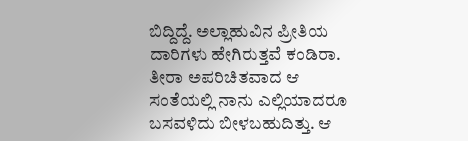ಬಿದ್ದಿದ್ದೆ. ಅಲ್ಲಾಹುವಿನ ಪ್ರೀತಿಯ ದಾರಿಗಳು ಹೇಗಿರುತ್ತವೆ ಕಂಡಿರಾ. ತೀರಾ ಅಪರಿಚಿತವಾದ ಆ ಸಂತೆಯಲ್ಲಿ ನಾನು ಎಲ್ಲಿಯಾದರೂ ಬಸವಳಿದು ಬೀಳಬಹುದಿತ್ತು. ಆ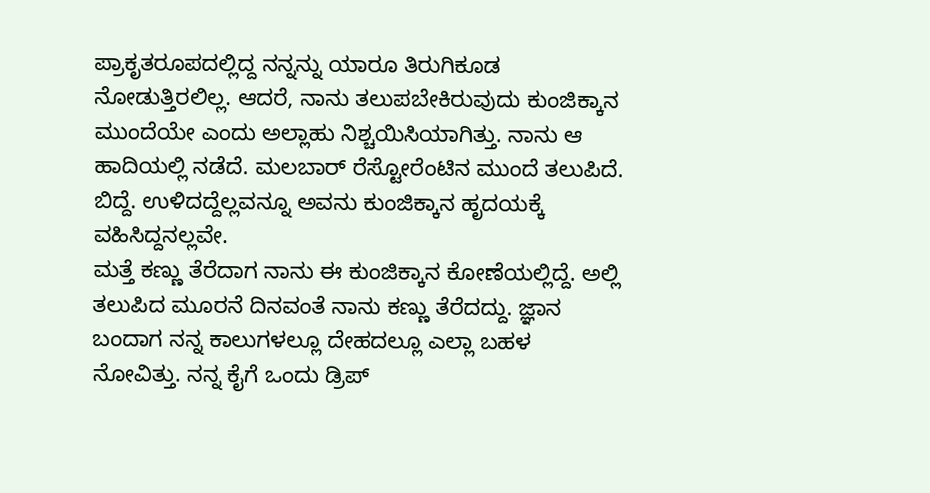ಪ್ರಾಕೃತರೂಪದಲ್ಲಿದ್ದ ನನ್ನನ್ನು ಯಾರೂ ತಿರುಗಿಕೂಡ ನೋಡುತ್ತಿರಲಿಲ್ಲ. ಆದರೆ, ನಾನು ತಲುಪಬೇಕಿರುವುದು ಕುಂಜಿಕ್ಕಾನ ಮುಂದೆಯೇ ಎಂದು ಅಲ್ಲಾಹು ನಿಶ್ಚಯಿಸಿಯಾಗಿತ್ತು. ನಾನು ಆ ಹಾದಿಯಲ್ಲಿ ನಡೆದೆ. ಮಲಬಾರ್ ರೆಸ್ಟೋರೆಂಟಿನ ಮುಂದೆ ತಲುಪಿದೆ. ಬಿದ್ದೆ. ಉಳಿದದ್ದೆಲ್ಲವನ್ನೂ ಅವನು ಕುಂಜಿಕ್ಕಾನ ಹೃದಯಕ್ಕೆ ವಹಿಸಿದ್ದನಲ್ಲವೇ.
ಮತ್ತೆ ಕಣ್ಣು ತೆರೆದಾಗ ನಾನು ಈ ಕುಂಜಿಕ್ಕಾನ ಕೋಣೆಯಲ್ಲಿದ್ದೆ. ಅಲ್ಲಿ ತಲುಪಿದ ಮೂರನೆ ದಿನವಂತೆ ನಾನು ಕಣ್ಣು ತೆರೆದದ್ದು. ಜ್ಞಾನ ಬಂದಾಗ ನನ್ನ ಕಾಲುಗಳಲ್ಲೂ ದೇಹದಲ್ಲೂ ಎಲ್ಲಾ ಬಹಳ ನೋವಿತ್ತು. ನನ್ನ ಕೈಗೆ ಒಂದು ಡ್ರಿಪ್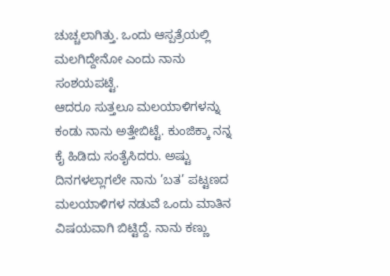ಚುಚ್ಚಲಾಗಿತ್ತು. ಒಂದು ಆಸ್ಪತ್ರೆಯಲ್ಲಿ ಮಲಗಿದ್ದೇನೋ ಎಂದು ನಾನು ಸಂಶಯಪಟ್ಟೆ.
ಆದರೂ ಸುತ್ತಲೂ ಮಲಯಾಳಿಗಳನ್ನು ಕಂಡು ನಾನು ಅತ್ತೇಬಿಟ್ಟೆ. ಕುಂಜಿಕ್ಕಾ ನನ್ನ ಕೈ ಹಿಡಿದು ಸಂತೈಸಿದರು. ಅಷ್ಟು ದಿನಗಳಲ್ಲಾಗಲೇ ನಾನು ’ಬತ’ ಪಟ್ಟಣದ ಮಲಯಾಳಿಗಳ ನಡುವೆ ಒಂದು ಮಾತಿನ ವಿಷಯವಾಗಿ ಬಿಟ್ಟಿದ್ದೆ. ನಾನು ಕಣ್ಣು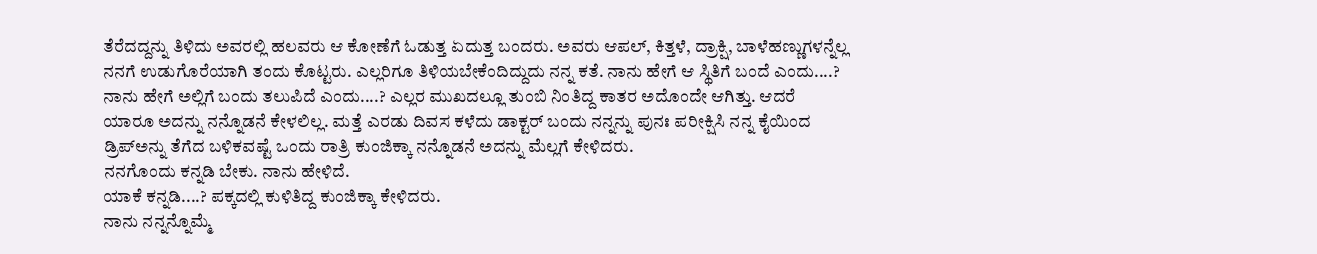ತೆರೆದದ್ದನ್ನು ತಿಳಿದು ಅವರಲ್ಲಿ ಹಲವರು ಆ ಕೋಣೆಗೆ ಓಡುತ್ತ ಏದುತ್ತ ಬಂದರು. ಅವರು ಆಪಲ್, ಕಿತ್ತಳೆ, ದ್ರಾಕ್ಷಿ, ಬಾಳೆಹಣ್ಣುಗಳನ್ನೆಲ್ಲ ನನಗೆ ಉಡುಗೊರೆಯಾಗಿ ತಂದು ಕೊಟ್ಟರು. ಎಲ್ಲರಿಗೂ ತಿಳಿಯಬೇಕೆಂದಿದ್ದುದು ನನ್ನ ಕತೆ. ನಾನು ಹೇಗೆ ಆ ಸ್ಥಿತಿಗೆ ಬಂದೆ ಎಂದು....? ನಾನು ಹೇಗೆ ಅಲ್ಲಿಗೆ ಬಂದು ತಲುಪಿದೆ ಎಂದು....? ಎಲ್ಲರ ಮುಖದಲ್ಲೂ ತುಂಬಿ ನಿಂತಿದ್ದ ಕಾತರ ಅದೊಂದೇ ಆಗಿತ್ತು. ಆದರೆ ಯಾರೂ ಅದನ್ನು ನನ್ನೊಡನೆ ಕೇಳಲಿಲ್ಲ. ಮತ್ತೆ ಎರಡು ದಿವಸ ಕಳೆದು ಡಾಕ್ಟರ್ ಬಂದು ನನ್ನನ್ನು ಪುನಃ ಪರೀಕ್ಷಿಸಿ ನನ್ನ ಕೈಯಿಂದ ಡ್ರಿಪ್ಅನ್ನು ತೆಗೆದ ಬಳಿಕವಷ್ಟೆ ಒಂದು ರಾತ್ರಿ ಕುಂಜಿಕ್ಕಾ ನನ್ನೊಡನೆ ಅದನ್ನು ಮೆಲ್ಲಗೆ ಕೇಳಿದರು.
ನನಗೊಂದು ಕನ್ನಡಿ ಬೇಕು. ನಾನು ಹೇಳಿದೆ.
ಯಾಕೆ ಕನ್ನಡಿ....? ಪಕ್ಕದಲ್ಲಿ ಕುಳಿತಿದ್ದ ಕುಂಜಿಕ್ಕಾ ಕೇಳಿದರು.
ನಾನು ನನ್ನನ್ನೊಮ್ಮೆ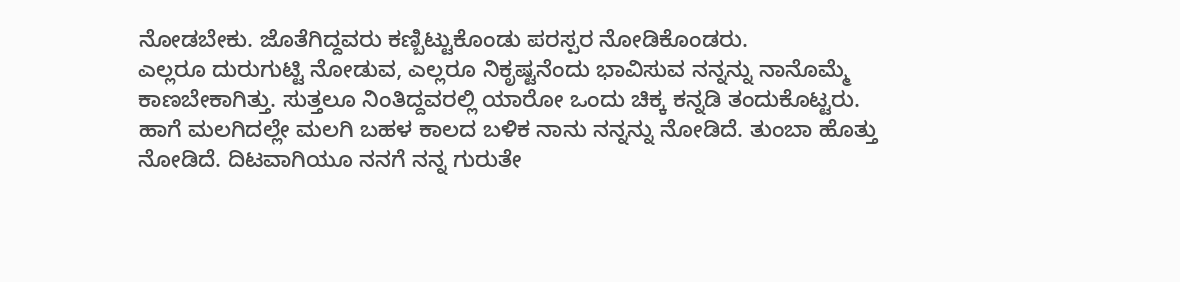ನೋಡಬೇಕು. ಜೊತೆಗಿದ್ದವರು ಕಣ್ಬಿಟ್ಟುಕೊಂಡು ಪರಸ್ಪರ ನೋಡಿಕೊಂಡರು.
ಎಲ್ಲರೂ ದುರುಗುಟ್ಟಿ ನೋಡುವ, ಎಲ್ಲರೂ ನಿಕೃಷ್ಟನೆಂದು ಭಾವಿಸುವ ನನ್ನನ್ನು ನಾನೊಮ್ಮೆ ಕಾಣಬೇಕಾಗಿತ್ತು. ಸುತ್ತಲೂ ನಿಂತಿದ್ದವರಲ್ಲಿ ಯಾರೋ ಒಂದು ಚಿಕ್ಕ ಕನ್ನಡಿ ತಂದುಕೊಟ್ಟರು. ಹಾಗೆ ಮಲಗಿದಲ್ಲೇ ಮಲಗಿ ಬಹಳ ಕಾಲದ ಬಳಿಕ ನಾನು ನನ್ನನ್ನು ನೋಡಿದೆ. ತುಂಬಾ ಹೊತ್ತು ನೋಡಿದೆ. ದಿಟವಾಗಿಯೂ ನನಗೆ ನನ್ನ ಗುರುತೇ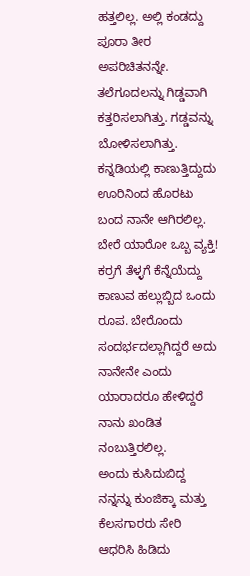ಹತ್ತಲಿಲ್ಲ. ಅಲ್ಲಿ ಕಂಡದ್ದು ಪೂರಾ ತೀರ ಅಪರಿಚಿತನನ್ನೇ. ತಲೆಗೂದಲನ್ನು ಗಿಡ್ಡವಾಗಿ ಕತ್ತರಿಸಲಾಗಿತ್ತು. ಗಡ್ಡವನ್ನು ಬೋಳಿಸಲಾಗಿತ್ತು. ಕನ್ನಡಿಯಲ್ಲಿ ಕಾಣುತ್ತಿದ್ದುದು ಊರಿನಿಂದ ಹೊರಟು ಬಂದ ನಾನೇ ಆಗಿರಲಿಲ್ಲ. ಬೇರೆ ಯಾರೋ ಒಬ್ಬ ವ್ಯಕ್ತಿ! ಕರ್ರಗೆ ತೆಳ್ಳಗೆ ಕೆನ್ನೆಯೆದ್ದು ಕಾಣುವ ಹಲ್ಲುಬ್ಬಿದ ಒಂದು ರೂಪ. ಬೇರೊಂದು ಸಂದರ್ಭದಲ್ಲಾಗಿದ್ದರೆ ಅದು ನಾನೇನೇ ಎಂದು ಯಾರಾದರೂ ಹೇಳಿದ್ದರೆ ನಾನು ಖಂಡಿತ ನಂಬುತ್ತಿರಲಿಲ್ಲ.
ಅಂದು ಕುಸಿದುಬಿದ್ದ ನನ್ನನ್ನು ಕುಂಜಿಕ್ಕಾ ಮತ್ತು ಕೆಲಸಗಾರರು ಸೇರಿ ಆಧರಿಸಿ ಹಿಡಿದು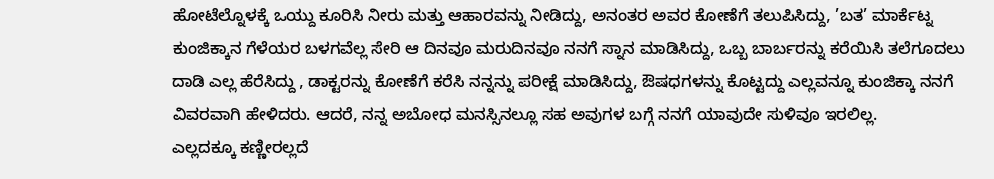ಹೋಟೆಲ್ನೊಳಕ್ಕೆ ಒಯ್ದು ಕೂರಿಸಿ ನೀರು ಮತ್ತು ಆಹಾರವನ್ನು ನೀಡಿದ್ದು, ಅನಂತರ ಅವರ ಕೋಣೆಗೆ ತಲುಪಿಸಿದ್ದು, ’ಬತ’ ಮಾರ್ಕೆಟ್ನ ಕುಂಜಿಕ್ಕಾನ ಗೆಳೆಯರ ಬಳಗವೆಲ್ಲ ಸೇರಿ ಆ ದಿನವೂ ಮರುದಿನವೂ ನನಗೆ ಸ್ನಾನ ಮಾಡಿಸಿದ್ದು, ಒಬ್ಬ ಬಾರ್ಬರನ್ನು ಕರೆಯಿಸಿ ತಲೆಗೂದಲು ದಾಡಿ ಎಲ್ಲ ಹೆರೆಸಿದ್ದು , ಡಾಕ್ಟರನ್ನು ಕೋಣೆಗೆ ಕರೆಸಿ ನನ್ನನ್ನು ಪರೀಕ್ಷೆ ಮಾಡಿಸಿದ್ದು, ಔಷಧಗಳನ್ನು ಕೊಟ್ಟದ್ದು ಎಲ್ಲವನ್ನೂ ಕುಂಜಿಕ್ಕಾ ನನಗೆ ವಿವರವಾಗಿ ಹೇಳಿದರು. ಆದರೆ, ನನ್ನ ಅಬೋಧ ಮನಸ್ಸಿನಲ್ಲೂ ಸಹ ಅವುಗಳ ಬಗ್ಗೆ ನನಗೆ ಯಾವುದೇ ಸುಳಿವೂ ಇರಲಿಲ್ಲ.
ಎಲ್ಲದಕ್ಕೂ ಕಣ್ಣೀರಲ್ಲದೆ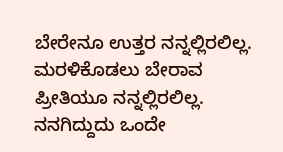ಬೇರೇನೂ ಉತ್ತರ ನನ್ನಲ್ಲಿರಲಿಲ್ಲ. ಮರಳಿಕೊಡಲು ಬೇರಾವ ಪ್ರೀತಿಯೂ ನನ್ನಲ್ಲಿರಲಿಲ್ಲ. ನನಗಿದ್ದುದು ಒಂದೇ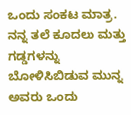ಒಂದು ಸಂಕಟ ಮಾತ್ರ. ನನ್ನ ತಲೆ ಕೂದಲು ಮತ್ತು ಗಡ್ಡಗಳನ್ನು ಬೋಳಿಸಿಬಿಡುವ ಮುನ್ನ ಅವರು ಒಂದು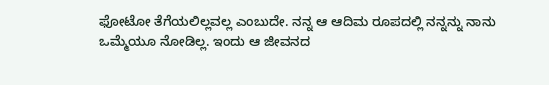ಫೋಟೋ ತೆಗೆಯಲಿಲ್ಲವಲ್ಲ ಎಂಬುದೇ. ನನ್ನ ಆ ಆದಿಮ ರೂಪದಲ್ಲಿ ನನ್ನನ್ನು ನಾನು ಒಮ್ಮೆಯೂ ನೋಡಿಲ್ಲ. ಇಂದು ಆ ಜೀವನದ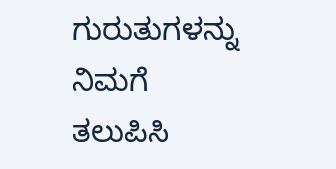ಗುರುತುಗಳನ್ನು ನಿಮಗೆ ತಲುಪಿಸಿ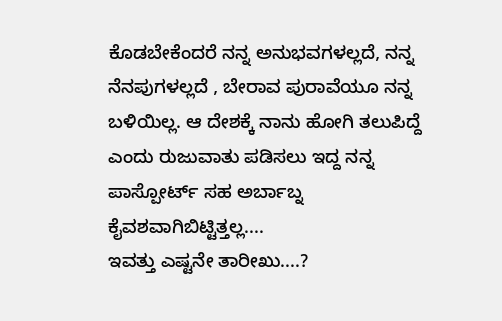ಕೊಡಬೇಕೆಂದರೆ ನನ್ನ ಅನುಭವಗಳಲ್ಲದೆ, ನನ್ನ ನೆನಪುಗಳಲ್ಲದೆ , ಬೇರಾವ ಪುರಾವೆಯೂ ನನ್ನ ಬಳಿಯಿಲ್ಲ. ಆ ದೇಶಕ್ಕೆ ನಾನು ಹೋಗಿ ತಲುಪಿದ್ದೆ ಎಂದು ರುಜುವಾತು ಪಡಿಸಲು ಇದ್ದ ನನ್ನ ಪಾಸ್ಪೋರ್ಟ್ ಸಹ ಅರ್ಬಾಬ್ನ ಕೈವಶವಾಗಿಬಿಟ್ಟಿತ್ತಲ್ಲ....
ಇವತ್ತು ಎಷ್ಟನೇ ತಾರೀಖು....?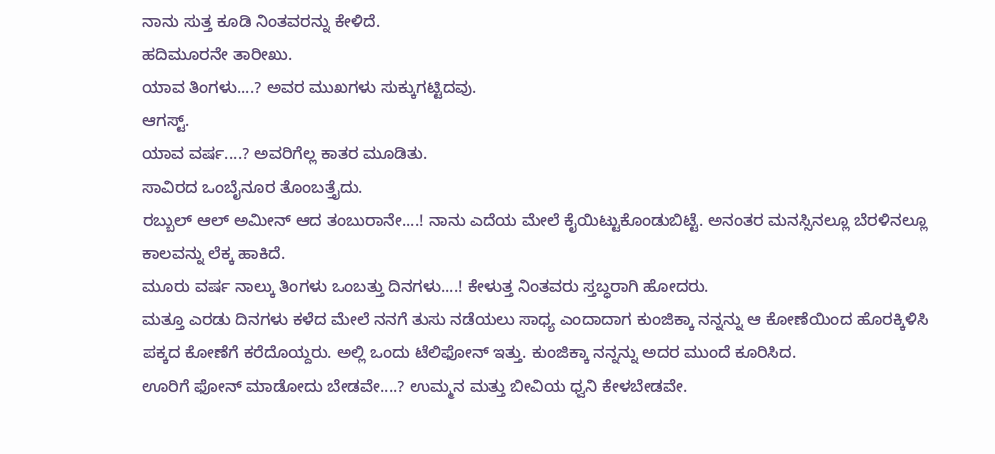ನಾನು ಸುತ್ತ ಕೂಡಿ ನಿಂತವರನ್ನು ಕೇಳಿದೆ.
ಹದಿಮೂರನೇ ತಾರೀಖು.
ಯಾವ ತಿಂಗಳು....? ಅವರ ಮುಖಗಳು ಸುಕ್ಕುಗಟ್ಟಿದವು.
ಆಗಸ್ಟ್.
ಯಾವ ವರ್ಷ....? ಅವರಿಗೆಲ್ಲ ಕಾತರ ಮೂಡಿತು.
ಸಾವಿರದ ಒಂಬೈನೂರ ತೊಂಬತ್ತೈದು.
ರಬ್ಬುಲ್ ಆಲ್ ಅಮೀನ್ ಆದ ತಂಬುರಾನೇ....! ನಾನು ಎದೆಯ ಮೇಲೆ ಕೈಯಿಟ್ಟುಕೊಂಡುಬಿಟ್ಟೆ. ಅನಂತರ ಮನಸ್ಸಿನಲ್ಲೂ ಬೆರಳಿನಲ್ಲೂ ಕಾಲವನ್ನು ಲೆಕ್ಕ ಹಾಕಿದೆ.
ಮೂರು ವರ್ಷ ನಾಲ್ಕು ತಿಂಗಳು ಒಂಬತ್ತು ದಿನಗಳು....! ಕೇಳುತ್ತ ನಿಂತವರು ಸ್ತಬ್ಧರಾಗಿ ಹೋದರು.
ಮತ್ತೂ ಎರಡು ದಿನಗಳು ಕಳೆದ ಮೇಲೆ ನನಗೆ ತುಸು ನಡೆಯಲು ಸಾಧ್ಯ ಎಂದಾದಾಗ ಕುಂಜಿಕ್ಕಾ ನನ್ನನ್ನು ಆ ಕೋಣೆಯಿಂದ ಹೊರಕ್ಕಿಳಿಸಿ ಪಕ್ಕದ ಕೋಣೆಗೆ ಕರೆದೊಯ್ದರು. ಅಲ್ಲಿ ಒಂದು ಟೆಲಿಫೋನ್ ಇತ್ತು. ಕುಂಜಿಕ್ಕಾ ನನ್ನನ್ನು ಅದರ ಮುಂದೆ ಕೂರಿಸಿದ.
ಊರಿಗೆ ಫೋನ್ ಮಾಡೋದು ಬೇಡವೇ....? ಉಮ್ಮನ ಮತ್ತು ಬೀವಿಯ ಧ್ವನಿ ಕೇಳಬೇಡವೇ.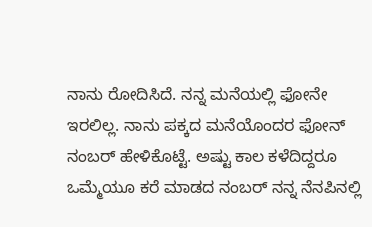ನಾನು ರೋದಿಸಿದೆ. ನನ್ನ ಮನೆಯಲ್ಲಿ ಫೋನೇ ಇರಲಿಲ್ಲ. ನಾನು ಪಕ್ಕದ ಮನೆಯೊಂದರ ಫೋನ್ ನಂಬರ್ ಹೇಳಿಕೊಟ್ಟೆ. ಅಷ್ಟು ಕಾಲ ಕಳೆದಿದ್ದರೂ ಒಮ್ಮೆಯೂ ಕರೆ ಮಾಡದ ನಂಬರ್ ನನ್ನ ನೆನಪಿನಲ್ಲಿ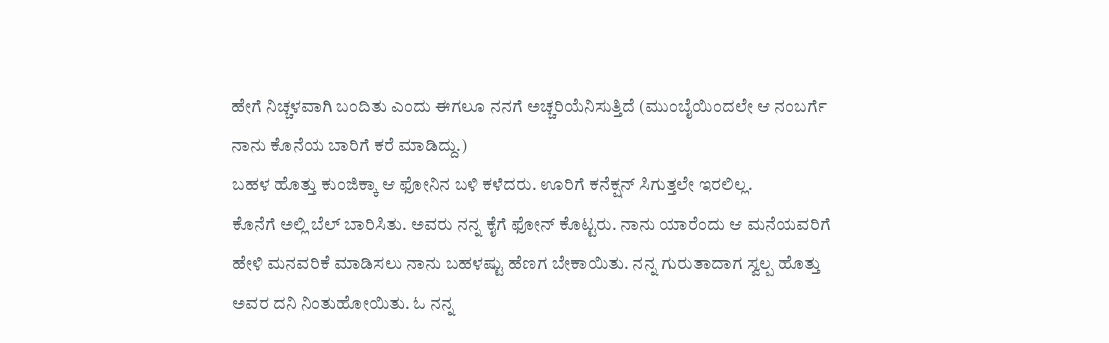ಹೇಗೆ ನಿಚ್ಚಳವಾಗಿ ಬಂದಿತು ಎಂದು ಈಗಲೂ ನನಗೆ ಅಚ್ಚರಿಯೆನಿಸುತ್ತಿದೆ (ಮುಂಬೈಯಿಂದಲೇ ಆ ನಂಬರ್ಗೆ ನಾನು ಕೊನೆಯ ಬಾರಿಗೆ ಕರೆ ಮಾಡಿದ್ದು.)
ಬಹಳ ಹೊತ್ತು ಕುಂಜಿಕ್ಕಾ ಆ ಫೋನಿನ ಬಳಿ ಕಳೆದರು. ಊರಿಗೆ ಕನೆಕ್ಷನ್ ಸಿಗುತ್ತಲೇ ಇರಲಿಲ್ಲ.
ಕೊನೆಗೆ ಅಲ್ಲಿ ಬೆಲ್ ಬಾರಿಸಿತು. ಅವರು ನನ್ನ ಕೈಗೆ ಫೋನ್ ಕೊಟ್ಟರು. ನಾನು ಯಾರೆಂದು ಆ ಮನೆಯವರಿಗೆ ಹೇಳಿ ಮನವರಿಕೆ ಮಾಡಿಸಲು ನಾನು ಬಹಳಷ್ಟು ಹೆಣಗ ಬೇಕಾಯಿತು. ನನ್ನ ಗುರುತಾದಾಗ ಸ್ವಲ್ಪ ಹೊತ್ತು ಅವರ ದನಿ ನಿಂತುಹೋಯಿತು. ಓ ನನ್ನ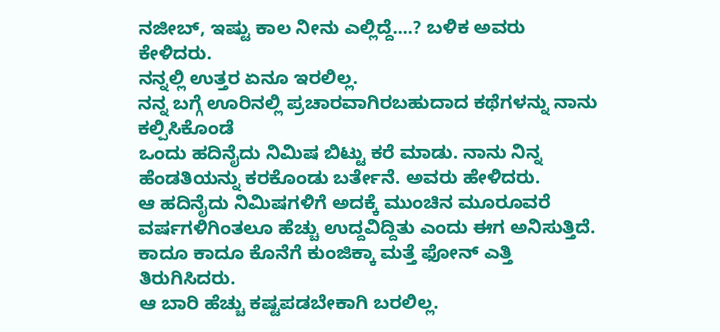ನಜೀಬ್, ಇಷ್ಟು ಕಾಲ ನೀನು ಎಲ್ಲಿದ್ದೆ....? ಬಳಿಕ ಅವರು ಕೇಳಿದರು.
ನನ್ನಲ್ಲಿ ಉತ್ತರ ಏನೂ ಇರಲಿಲ್ಲ.
ನನ್ನ ಬಗ್ಗೆ ಊರಿನಲ್ಲಿ ಪ್ರಚಾರವಾಗಿರಬಹುದಾದ ಕಥೆಗಳನ್ನು ನಾನು ಕಲ್ಪಿಸಿಕೊಂಡೆ
ಒಂದು ಹದಿನೈದು ನಿಮಿಷ ಬಿಟ್ಟು ಕರೆ ಮಾಡು. ನಾನು ನಿನ್ನ ಹೆಂಡತಿಯನ್ನು ಕರಕೊಂಡು ಬರ್ತೇನೆ. ಅವರು ಹೇಳಿದರು.
ಆ ಹದಿನೈದು ನಿಮಿಷಗಳಿಗೆ ಅದಕ್ಕೆ ಮುಂಚಿನ ಮೂರೂವರೆ ವರ್ಷಗಳಿಗಿಂತಲೂ ಹೆಚ್ಚು ಉದ್ದವಿದ್ದಿತು ಎಂದು ಈಗ ಅನಿಸುತ್ತಿದೆ. ಕಾದೂ ಕಾದೂ ಕೊನೆಗೆ ಕುಂಜಿಕ್ಕಾ ಮತ್ತೆ ಫೋನ್ ಎತ್ತಿ ತಿರುಗಿಸಿದರು.
ಆ ಬಾರಿ ಹೆಚ್ಚು ಕಷ್ಟಪಡಬೇಕಾಗಿ ಬರಲಿಲ್ಲ.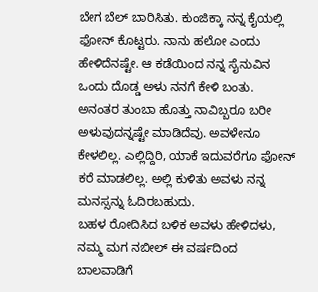ಬೇಗ ಬೆಲ್ ಬಾರಿಸಿತು. ಕುಂಜಿಕ್ಕಾ ನನ್ನ ಕೈಯಲ್ಲಿ ಫೋನ್ ಕೊಟ್ಟರು. ನಾನು ಹಲೋ ಎಂದು ಹೇಳಿದೆನಷ್ಟೇ. ಆ ಕಡೆಯಿಂದ ನನ್ನ ಸೈನುವಿನ ಒಂದು ದೊಡ್ಡ ಅಳು ನನಗೆ ಕೇಳಿ ಬಂತು. ಅನಂತರ ತುಂಬಾ ಹೊತ್ತು ನಾವಿಬ್ಬರೂ ಬರೀ ಅಳುವುದನ್ನಷ್ಟೇ ಮಾಡಿದೆವು. ಅವಳೇನೂ ಕೇಳಲಿಲ್ಲ. ಎಲ್ಲಿದ್ದಿರಿ, ಯಾಕೆ ಇದುವರೆಗೂ ಫೋನ್ ಕರೆ ಮಾಡಲಿಲ್ಲ. ಅಲ್ಲಿ ಕುಳಿತು ಅವಳು ನನ್ನ ಮನಸ್ಸನ್ನು ಓದಿರಬಹುದು.
ಬಹಳ ರೋದಿಸಿದ ಬಳಿಕ ಅವಳು ಹೇಳಿದಳು, ನಮ್ಮ ಮಗ ನಬೀಲ್ ಈ ವರ್ಷದಿಂದ ಬಾಲವಾಡಿಗೆ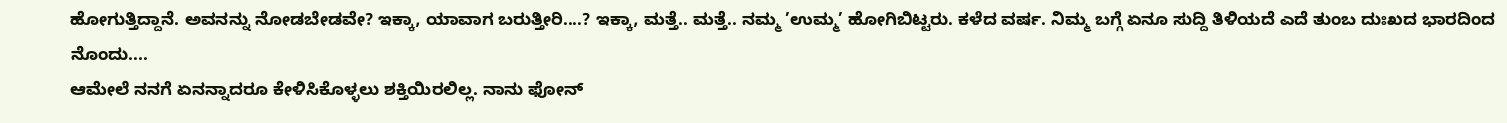ಹೋಗುತ್ತಿದ್ದಾನೆ. ಅವನನ್ನು ನೋಡಬೇಡವೇ? ಇಕ್ಕಾ, ಯಾವಾಗ ಬರುತ್ತೀರಿ....? ಇಕ್ಕಾ, ಮತ್ತೆ.. ಮತ್ತೆ.. ನಮ್ಮ ’ಉಮ್ಮ’ ಹೋಗಿಬಿಟ್ಟರು. ಕಳೆದ ವರ್ಷ. ನಿಮ್ಮ ಬಗ್ಗೆ ಏನೂ ಸುದ್ದಿ ತಿಳಿಯದೆ ಎದೆ ತುಂಬ ದುಃಖದ ಭಾರದಿಂದ ನೊಂದು....
ಆಮೇಲೆ ನನಗೆ ಏನನ್ನಾದರೂ ಕೇಳಿಸಿಕೊಳ್ಳಲು ಶಕ್ತಿಯಿರಲಿಲ್ಲ. ನಾನು ಫೋನ್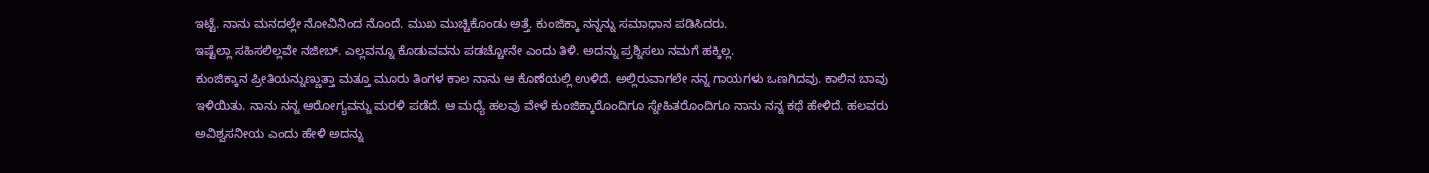ಇಟ್ಟೆ. ನಾನು ಮನದಲ್ಲೇ ನೋವಿನಿಂದ ನೊಂದೆ. ಮುಖ ಮುಚ್ಚಿಕೊಂಡು ಅತ್ತೆ. ಕುಂಜಿಕ್ಕಾ ನನ್ನನ್ನು ಸಮಾಧಾನ ಪಡಿಸಿದರು.
ಇಷ್ಟೆಲ್ಲಾ ಸಹಿಸಲಿಲ್ಲವೇ ನಜೀಬ್. ಎಲ್ಲವನ್ನೂ ಕೊಡುವವನು ಪಡಚ್ಚೋನೇ ಎಂದು ತಿಳಿ. ಅದನ್ನು ಪ್ರಶ್ನಿಸಲು ನಮಗೆ ಹಕ್ಕಿಲ್ಲ.
ಕುಂಜಿಕ್ಕಾನ ಪ್ರೀತಿಯನ್ನುಣ್ಣುತ್ತಾ ಮತ್ತೂ ಮೂರು ತಿಂಗಳ ಕಾಲ ನಾನು ಆ ಕೊಣೆಯಲ್ಲಿ ಉಳಿದೆ. ಅಲ್ಲಿರುವಾಗಲೇ ನನ್ನ ಗಾಯಗಳು ಒಣಗಿದವು. ಕಾಲಿನ ಬಾವು ಇಳಿಯಿತು. ನಾನು ನನ್ನ ಆರೋಗ್ಯವನ್ನು ಮರಳಿ ಪಡೆದೆ. ಆ ಮಧ್ಯೆ ಹಲವು ವೇಳೆ ಕುಂಜಿಕ್ಕಾರೊಂದಿಗೂ ಸ್ನೇಹಿತರೊಂದಿಗೂ ನಾನು ನನ್ನ ಕಥೆ ಹೇಳಿದೆ. ಹಲವರು ಅವಿಶ್ವಸನೀಯ ಎಂದು ಹೇಳಿ ಅದನ್ನು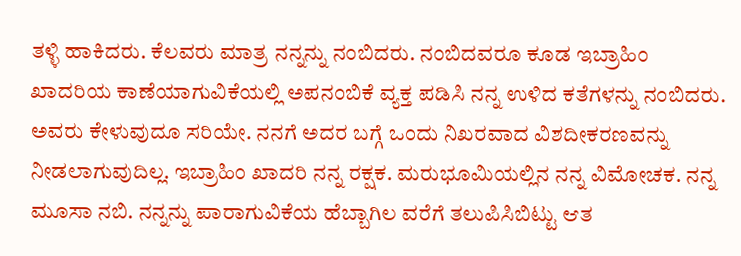ತಳ್ಳಿ ಹಾಕಿದರು. ಕೆಲವರು ಮಾತ್ರ ನನ್ನನ್ನು ನಂಬಿದರು. ನಂಬಿದವರೂ ಕೂಡ ಇಬ್ರಾಹಿಂ ಖಾದರಿಯ ಕಾಣೆಯಾಗುವಿಕೆಯಲ್ಲಿ ಅಪನಂಬಿಕೆ ವ್ಯಕ್ತ ಪಡಿಸಿ ನನ್ನ ಉಳಿದ ಕತೆಗಳನ್ನು ನಂಬಿದರು. ಅವರು ಕೇಳುವುದೂ ಸರಿಯೇ. ನನಗೆ ಅದರ ಬಗ್ಗೆ ಒಂದು ನಿಖರವಾದ ವಿಶದೀಕರಣವನ್ನು ನೀಡಲಾಗುವುದಿಲ್ಲ. ಇಬ್ರಾಹಿಂ ಖಾದರಿ ನನ್ನ ರಕ್ಷಕ. ಮರುಭೂಮಿಯಲ್ಲಿನ ನನ್ನ ವಿಮೋಚಕ. ನನ್ನ ಮೂಸಾ ನಬಿ. ನನ್ನನ್ನು ಪಾರಾಗುವಿಕೆಯ ಹೆಬ್ಬಾಗಿಲ ವರೆಗೆ ತಲುಪಿಸಿಬಿಟ್ಟು ಆತ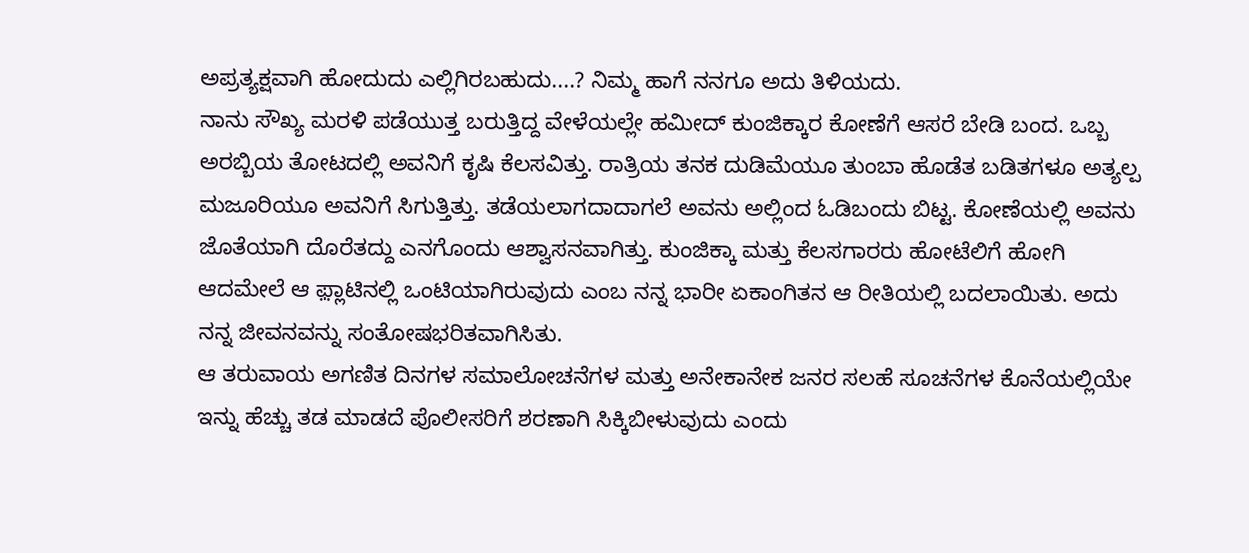ಅಪ್ರತ್ಯಕ್ಷವಾಗಿ ಹೋದುದು ಎಲ್ಲಿಗಿರಬಹುದು....? ನಿಮ್ಮ ಹಾಗೆ ನನಗೂ ಅದು ತಿಳಿಯದು.
ನಾನು ಸೌಖ್ಯ ಮರಳಿ ಪಡೆಯುತ್ತ ಬರುತ್ತಿದ್ದ ವೇಳೆಯಲ್ಲೇ ಹಮೀದ್ ಕುಂಜಿಕ್ಕಾರ ಕೋಣೆಗೆ ಆಸರೆ ಬೇಡಿ ಬಂದ. ಒಬ್ಬ ಅರಬ್ಬಿಯ ತೋಟದಲ್ಲಿ ಅವನಿಗೆ ಕೃಷಿ ಕೆಲಸವಿತ್ತು. ರಾತ್ರಿಯ ತನಕ ದುಡಿಮೆಯೂ ತುಂಬಾ ಹೊಡೆತ ಬಡಿತಗಳೂ ಅತ್ಯಲ್ಪ ಮಜೂರಿಯೂ ಅವನಿಗೆ ಸಿಗುತ್ತಿತ್ತು. ತಡೆಯಲಾಗದಾದಾಗಲೆ ಅವನು ಅಲ್ಲಿಂದ ಓಡಿಬಂದು ಬಿಟ್ಟ. ಕೋಣೆಯಲ್ಲಿ ಅವನು ಜೊತೆಯಾಗಿ ದೊರೆತದ್ದು ಎನಗೊಂದು ಆಶ್ವಾಸನವಾಗಿತ್ತು. ಕುಂಜಿಕ್ಕಾ ಮತ್ತು ಕೆಲಸಗಾರರು ಹೋಟೆಲಿಗೆ ಹೋಗಿ ಆದಮೇಲೆ ಆ ಫ಼್ಲಾಟಿನಲ್ಲಿ ಒಂಟಿಯಾಗಿರುವುದು ಎಂಬ ನನ್ನ ಭಾರೀ ಏಕಾಂಗಿತನ ಆ ರೀತಿಯಲ್ಲಿ ಬದಲಾಯಿತು. ಅದು ನನ್ನ ಜೀವನವನ್ನು ಸಂತೋಷಭರಿತವಾಗಿಸಿತು.
ಆ ತರುವಾಯ ಅಗಣಿತ ದಿನಗಳ ಸಮಾಲೋಚನೆಗಳ ಮತ್ತು ಅನೇಕಾನೇಕ ಜನರ ಸಲಹೆ ಸೂಚನೆಗಳ ಕೊನೆಯಲ್ಲಿಯೇ ಇನ್ನು ಹೆಚ್ಚು ತಡ ಮಾಡದೆ ಪೊಲೀಸರಿಗೆ ಶರಣಾಗಿ ಸಿಕ್ಕಿಬೀಳುವುದು ಎಂದು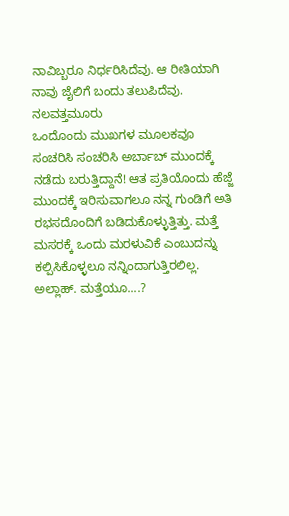ನಾವಿಬ್ಬರೂ ನಿರ್ಧರಿಸಿದೆವು. ಆ ರೀತಿಯಾಗಿ ನಾವು ಜೈಲಿಗೆ ಬಂದು ತಲುಪಿದೆವು.
ನಲವತ್ತಮೂರು
ಒಂದೊಂದು ಮುಖಗಳ ಮೂಲಕವೂ ಸಂಚರಿಸಿ ಸಂಚರಿಸಿ ಅರ್ಬಾಬ್ ಮುಂದಕ್ಕೆ ನಡೆದು ಬರುತ್ತಿದ್ದಾನೆ! ಆತ ಪ್ರತಿಯೊಂದು ಹೆಜ್ಜೆ ಮುಂದಕ್ಕೆ ಇರಿಸುವಾಗಲೂ ನನ್ನ ಗುಂಡಿಗೆ ಅತಿ ರಭಸದೊಂದಿಗೆ ಬಡಿದುಕೊಳ್ಳುತ್ತಿತ್ತು. ಮತ್ತೆ ಮಸರಕ್ಕೆ ಒಂದು ಮರಳುವಿಕೆ ಎಂಬುದನ್ನು ಕಲ್ಪಿಸಿಕೊಳ್ಳಲೂ ನನ್ನಿಂದಾಗುತ್ತಿರಲಿಲ್ಲ. ಅಲ್ಲಾಹ್. ಮತ್ತೆಯೂ....?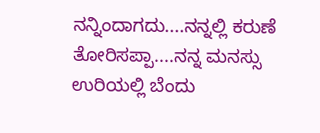ನನ್ನಿಂದಾಗದು....ನನ್ನಲ್ಲಿ ಕರುಣೆ ತೋರಿಸಪ್ಪಾ....ನನ್ನ ಮನಸ್ಸು ಉರಿಯಲ್ಲಿ ಬೆಂದು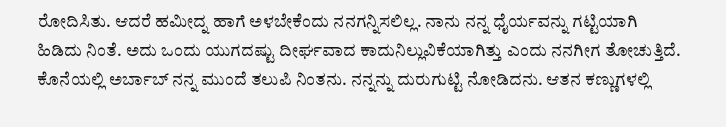ರೋದಿಸಿತು. ಆದರೆ ಹಮೀದ್ನ ಹಾಗೆ ಅಳಬೇಕೆಂದು ನನಗನ್ನಿಸಲಿಲ್ಲ. ನಾನು ನನ್ನ ಧೈರ್ಯವನ್ನು ಗಟ್ಟಿಯಾಗಿ ಹಿಡಿದು ನಿಂತೆ. ಅದು ಒಂದು ಯುಗದಷ್ಟು ದೀರ್ಘವಾದ ಕಾದುನಿಲ್ಲುವಿಕೆಯಾಗಿತ್ತು ಎಂದು ನನಗೀಗ ತೋಚುತ್ತಿದೆ. ಕೊನೆಯಲ್ಲಿ ಅರ್ಬಾಬ್ ನನ್ನ ಮುಂದೆ ತಲುಪಿ ನಿಂತನು. ನನ್ನನ್ನು ದುರುಗುಟ್ಟಿ ನೋಡಿದನು. ಆತನ ಕಣ್ಣುಗಳಲ್ಲಿ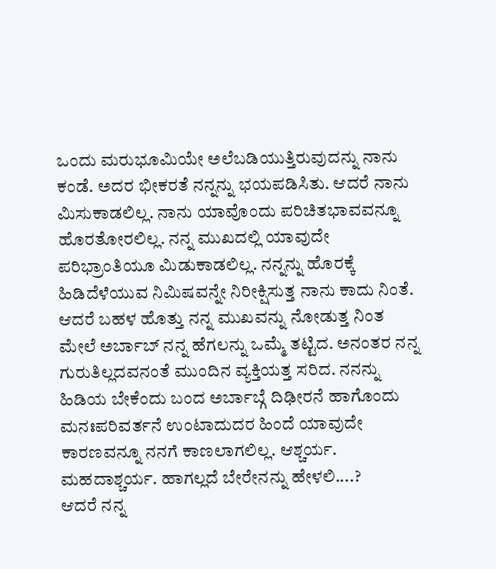ಒಂದು ಮರುಭೂಮಿಯೇ ಅಲೆಬಡಿಯುತ್ತಿರುವುದನ್ನು ನಾನು ಕಂಡೆ. ಅದರ ಭೀಕರತೆ ನನ್ನನ್ನು ಭಯಪಡಿಸಿತು. ಆದರೆ ನಾನು ಮಿಸುಕಾಡಲಿಲ್ಲ. ನಾನು ಯಾವೊಂದು ಪರಿಚಿತಭಾವವನ್ನೂ ಹೊರತೋರಲಿಲ್ಲ. ನನ್ನ ಮುಖದಲ್ಲಿ ಯಾವುದೇ ಪರಿಭ್ರಾಂತಿಯೂ ಮಿಡುಕಾಡಲಿಲ್ಲ. ನನ್ನನ್ನು ಹೊರಕ್ಕೆ ಹಿಡಿದೆಳೆಯುವ ನಿಮಿಷವನ್ನೇ ನಿರೀಕ್ಷಿಸುತ್ತ ನಾನು ಕಾದು ನಿಂತೆ. ಆದರೆ ಬಹಳ ಹೊತ್ತು ನನ್ನ ಮುಖವನ್ನು ನೋಡುತ್ತ ನಿಂತ ಮೇಲೆ ಅರ್ಬಾಬ್ ನನ್ನ ಹೆಗಲನ್ನು ಒಮ್ಮೆ ತಟ್ಟಿದ. ಅನಂತರ ನನ್ನ ಗುರುತಿಲ್ಲದವನಂತೆ ಮುಂದಿನ ವ್ಯಕ್ತಿಯತ್ತ ಸರಿದ. ನನನ್ನು ಹಿಡಿಯ ಬೇಕೆಂದು ಬಂದ ಅರ್ಬಾಬ್ಗೆ ದಿಢೀರನೆ ಹಾಗೊಂದು ಮನಃಪರಿವರ್ತನೆ ಉಂಟಾದುದರ ಹಿಂದೆ ಯಾವುದೇ ಕಾರಣವನ್ನೂ ನನಗೆ ಕಾಣಲಾಗಲಿಲ್ಲ. ಆಶ್ಚರ್ಯ. ಮಹದಾಶ್ಚರ್ಯ. ಹಾಗಲ್ಲದೆ ಬೇರೇನನ್ನು ಹೇಳಲಿ....?
ಆದರೆ ನನ್ನ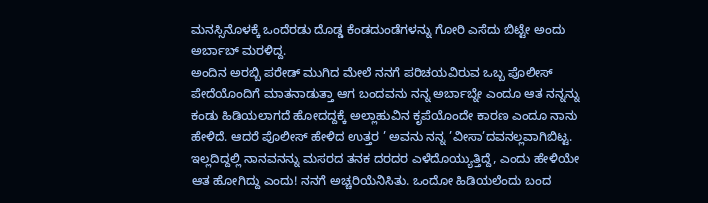ಮನಸ್ಸಿನೊಳಕ್ಕೆ ಒಂದೆರಡು ದೊಡ್ಡ ಕೆಂಡದುಂಡೆಗಳನ್ನು ಗೋರಿ ಎಸೆದು ಬಿಟ್ಟೇ ಅಂದು ಅರ್ಬಾಬ್ ಮರಳಿದ್ದ.
ಅಂದಿನ ಅರಬ್ಬಿ ಪರೇಡ್ ಮುಗಿದ ಮೇಲೆ ನನಗೆ ಪರಿಚಯವಿರುವ ಒಬ್ಬ ಪೊಲೀಸ್ ಪೇದೆಯೊಂದಿಗೆ ಮಾತನಾಡುತ್ತಾ ಆಗ ಬಂದವನು ನನ್ನ ಅರ್ಬಾಬ್ನೇ ಎಂದೂ ಆತ ನನ್ನನ್ನು ಕಂಡು ಹಿಡಿಯಲಾಗದೆ ಹೋದದ್ದಕ್ಕೆ ಅಲ್ಲಾಹುವಿನ ಕೃಪೆಯೊಂದೇ ಕಾರಣ ಎಂದೂ ನಾನು ಹೇಳಿದೆ. ಆದರೆ ಪೊಲೀಸ್ ಹೇಳಿದ ಉತ್ತರ ’ ಅವನು ನನ್ನ ’ವೀಸಾ’ದವನಲ್ಲವಾಗಿಬಿಟ್ಟ. ಇಲ್ಲದಿದ್ದಲ್ಲಿ ನಾನವನನ್ನು ಮಸರದ ತನಕ ದರದರ ಎಳೆದೊಯ್ಯುತ್ತಿದ್ದೆ, ಎಂದು ಹೇಳಿಯೇ ಆತ ಹೋಗಿದ್ದು ಎಂದು! ನನಗೆ ಅಚ್ಚರಿಯೆನಿಸಿತು. ಒಂದೋ ಹಿಡಿಯಲೆಂದು ಬಂದ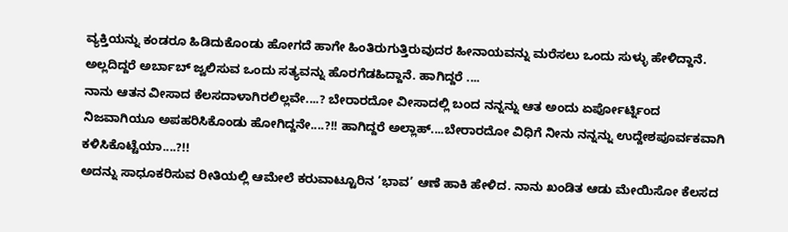ವ್ಯಕ್ತಿಯನ್ನು ಕಂಡರೂ ಹಿಡಿದುಕೊಂಡು ಹೋಗದೆ ಹಾಗೇ ಹಿಂತಿರುಗುತ್ತಿರುವುದರ ಹೀನಾಯವನ್ನು ಮರೆಸಲು ಒಂದು ಸುಳ್ಳು ಹೇಳಿದ್ದಾನೆ. ಅಲ್ಲದಿದ್ದರೆ ಅರ್ಬಾಬ್ ಜ್ವಲಿಸುವ ಒಂದು ಸತ್ಯವನ್ನು ಹೊರಗೆಡಹಿದ್ದಾನೆ. ಹಾಗಿದ್ದರೆ ....
ನಾನು ಆತನ ವೀಸಾದ ಕೆಲಸದಾಳಾಗಿರಲಿಲ್ಲವೇ....? ಬೇರಾರದೋ ವೀಸಾದಲ್ಲಿ ಬಂದ ನನ್ನನ್ನು ಆತ ಅಂದು ಏರ್ಪೋರ್ಟ್ನಿಂದ ನಿಜವಾಗಿಯೂ ಅಪಹರಿಸಿಕೊಂಡು ಹೋಗಿದ್ದನೇ....?!! ಹಾಗಿದ್ದರೆ ಅಲ್ಲಾಹ್....ಬೇರಾರದೋ ವಿಧಿಗೆ ನೀನು ನನ್ನನ್ನು ಉದ್ದೇಶಪೂರ್ವಕವಾಗಿ ಕಳಿಸಿಕೊಟ್ಟೆಯಾ....?!!
ಅದನ್ನು ಸಾಧೂಕರಿಸುವ ರೀತಿಯಲ್ಲಿ ಆಮೇಲೆ ಕರುವಾಟ್ಟೂರಿನ ’ಭಾವ’ ಆಣೆ ಹಾಕಿ ಹೇಳಿದ. ನಾನು ಖಂಡಿತ ಆಡು ಮೇಯಿಸೋ ಕೆಲಸದ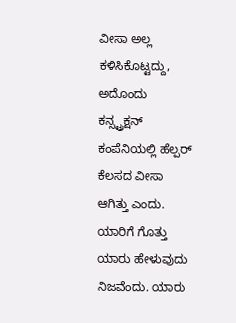ವೀಸಾ ಅಲ್ಲ ಕಳಿಸಿಕೊಟ್ಟದ್ದು, ಅದೊಂದು ಕನ್ಸ್ಟ್ರಕ್ಷನ್ ಕಂಪೆನಿಯಲ್ಲಿ ಹೆಲ್ಪರ್ ಕೆಲಸದ ವೀಸಾ ಆಗಿತ್ತು ಎಂದು. ಯಾರಿಗೆ ಗೊತ್ತು ಯಾರು ಹೇಳುವುದು ನಿಜವೆಂದು. ಯಾರು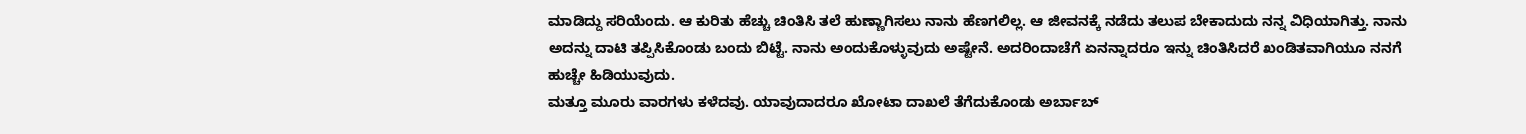ಮಾಡಿದ್ದು ಸರಿಯೆಂದು. ಆ ಕುರಿತು ಹೆಚ್ಚು ಚಿಂತಿಸಿ ತಲೆ ಹುಣ್ಣಾಗಿಸಲು ನಾನು ಹೆಣಗಲಿಲ್ಲ. ಆ ಜೀವನಕ್ಕೆ ನಡೆದು ತಲುಪ ಬೇಕಾದುದು ನನ್ನ ವಿಧಿಯಾಗಿತ್ತು. ನಾನು ಅದನ್ನು ದಾಟಿ ತಪ್ಪಿಸಿಕೊಂಡು ಬಂದು ಬಿಟ್ಟೆ. ನಾನು ಅಂದುಕೊಳ್ಳುವುದು ಅಷ್ಟೇನೆ. ಅದರಿಂದಾಚೆಗೆ ಏನನ್ನಾದರೂ ಇನ್ನು ಚಿಂತಿಸಿದರೆ ಖಂಡಿತವಾಗಿಯೂ ನನಗೆ ಹುಚ್ಚೇ ಹಿಡಿಯುವುದು.
ಮತ್ತೂ ಮೂರು ವಾರಗಳು ಕಳೆದವು. ಯಾವುದಾದರೂ ಖೋಟಾ ದಾಖಲೆ ತೆಗೆದುಕೊಂಡು ಅರ್ಬಾಬ್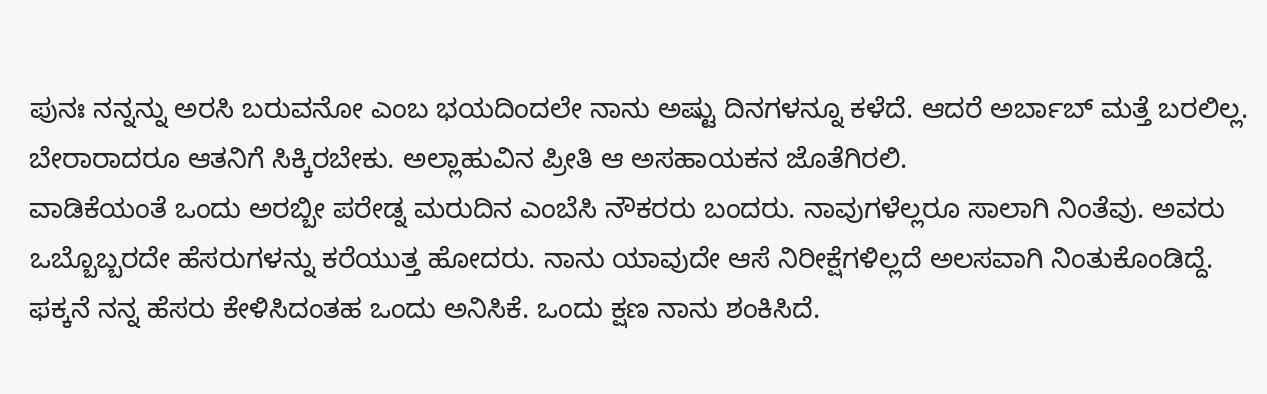ಪುನಃ ನನ್ನನ್ನು ಅರಸಿ ಬರುವನೋ ಎಂಬ ಭಯದಿಂದಲೇ ನಾನು ಅಷ್ಟು ದಿನಗಳನ್ನೂ ಕಳೆದೆ. ಆದರೆ ಅರ್ಬಾಬ್ ಮತ್ತೆ ಬರಲಿಲ್ಲ. ಬೇರಾರಾದರೂ ಆತನಿಗೆ ಸಿಕ್ಕಿರಬೇಕು. ಅಲ್ಲಾಹುವಿನ ಪ್ರೀತಿ ಆ ಅಸಹಾಯಕನ ಜೊತೆಗಿರಲಿ.
ವಾಡಿಕೆಯಂತೆ ಒಂದು ಅರಬ್ಬೀ ಪರೇಡ್ನ ಮರುದಿನ ಎಂಬೆಸಿ ನೌಕರರು ಬಂದರು. ನಾವುಗಳೆಲ್ಲರೂ ಸಾಲಾಗಿ ನಿಂತೆವು. ಅವರು ಒಬ್ಬೊಬ್ಬರದೇ ಹೆಸರುಗಳನ್ನು ಕರೆಯುತ್ತ ಹೋದರು. ನಾನು ಯಾವುದೇ ಆಸೆ ನಿರೀಕ್ಷೆಗಳಿಲ್ಲದೆ ಅಲಸವಾಗಿ ನಿಂತುಕೊಂಡಿದ್ದೆ. ಫಕ್ಕನೆ ನನ್ನ ಹೆಸರು ಕೇಳಿಸಿದಂತಹ ಒಂದು ಅನಿಸಿಕೆ. ಒಂದು ಕ್ಷಣ ನಾನು ಶಂಕಿಸಿದೆ.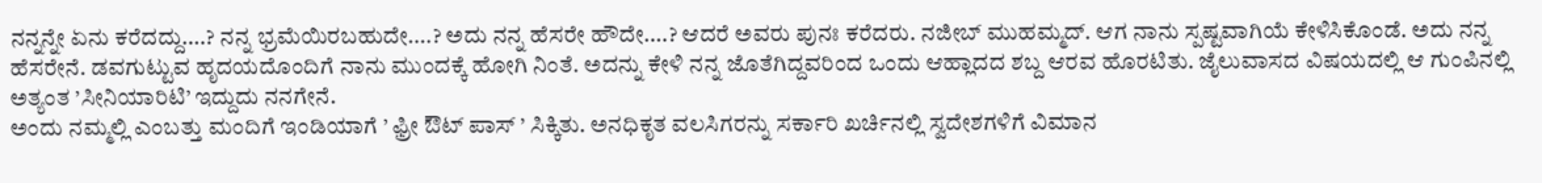ನನ್ನನ್ನೇ ಏನು ಕರೆದದ್ದು....? ನನ್ನ ಭ್ರಮೆಯಿರಬಹುದೇ....? ಅದು ನನ್ನ ಹೆಸರೇ ಹೌದೇ....? ಆದರೆ ಅವರು ಪುನಃ ಕರೆದರು. ನಜೀಬ್ ಮುಹಮ್ಮದ್. ಆಗ ನಾನು ಸ್ಪಷ್ಟವಾಗಿಯೆ ಕೇಳಿಸಿಕೊಂಡೆ. ಅದು ನನ್ನ ಹೆಸರೇನೆ. ಡವಗುಟ್ಟುವ ಹೃದಯದೊಂದಿಗೆ ನಾನು ಮುಂದಕ್ಕೆ ಹೋಗಿ ನಿಂತೆ. ಅದನ್ನು ಕೇಳಿ ನನ್ನ ಜೊತೆಗಿದ್ದವರಿಂದ ಒಂದು ಆಹ್ಲಾದದ ಶಬ್ದ ಆರವ ಹೊರಟಿತು. ಜೈಲುವಾಸದ ವಿಷಯದಲ್ಲಿ ಆ ಗುಂಪಿನಲ್ಲಿ ಅತ್ಯಂತ ’ಸೀನಿಯಾರಿಟಿ’ ಇದ್ದುದು ನನಗೇನೆ.
ಅಂದು ನಮ್ಮಲ್ಲಿ ಎಂಬತ್ತು ಮಂದಿಗೆ ಇಂಡಿಯಾಗೆ ’ ಫ಼್ರೀ ಔಟ್ ಪಾಸ್ ’ ಸಿಕ್ಕಿತು. ಅನಧಿಕೃತ ವಲಸಿಗರನ್ನು ಸರ್ಕಾರಿ ಖರ್ಚಿನಲ್ಲಿ ಸ್ವದೇಶಗಳಿಗೆ ವಿಮಾನ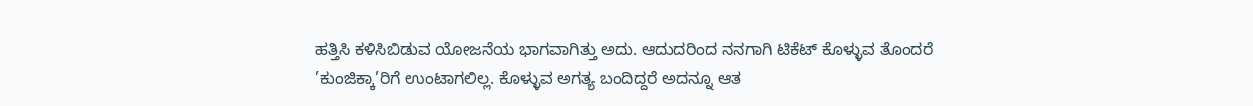ಹತ್ತಿಸಿ ಕಳಿಸಿಬಿಡುವ ಯೋಜನೆಯ ಭಾಗವಾಗಿತ್ತು ಅದು. ಆದುದರಿಂದ ನನಗಾಗಿ ಟಿಕೆಟ್ ಕೊಳ್ಳುವ ತೊಂದರೆ ’ಕುಂಜಿಕ್ಕಾ’ರಿಗೆ ಉಂಟಾಗಲಿಲ್ಲ. ಕೊಳ್ಳುವ ಅಗತ್ಯ ಬಂದಿದ್ದರೆ ಅದನ್ನೂ ಆತ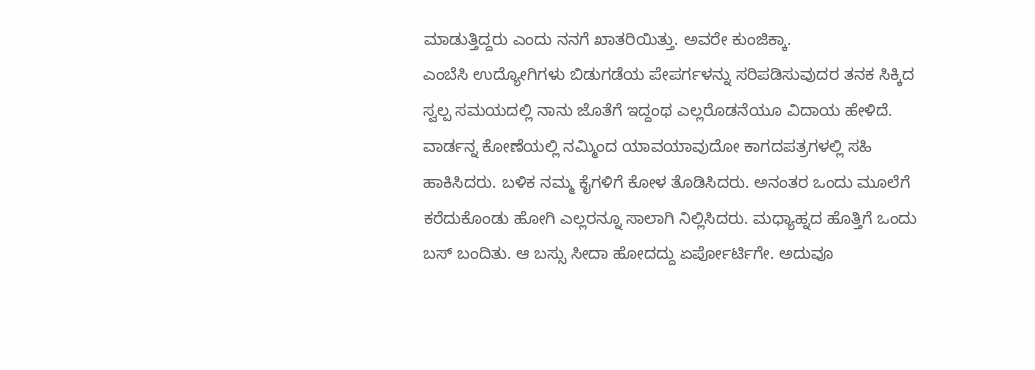ಮಾಡುತ್ತಿದ್ದರು ಎಂದು ನನಗೆ ಖಾತರಿಯಿತ್ತು. ಅವರೇ ಕುಂಜಿಕ್ಕಾ.
ಎಂಬೆಸಿ ಉದ್ಯೋಗಿಗಳು ಬಿಡುಗಡೆಯ ಪೇಪರ್ಗಳನ್ನು ಸರಿಪಡಿಸುವುದರ ತನಕ ಸಿಕ್ಕಿದ ಸ್ವಲ್ಪ ಸಮಯದಲ್ಲಿ ನಾನು ಜೊತೆಗೆ ಇದ್ದಂಥ ಎಲ್ಲರೊಡನೆಯೂ ವಿದಾಯ ಹೇಳಿದೆ.
ವಾರ್ಡನ್ನ ಕೋಣೆಯಲ್ಲಿ ನಮ್ಮಿಂದ ಯಾವಯಾವುದೋ ಕಾಗದಪತ್ರಗಳಲ್ಲಿ ಸಹಿ ಹಾಕಿಸಿದರು. ಬಳಿಕ ನಮ್ಮ ಕೈಗಳಿಗೆ ಕೋಳ ತೊಡಿಸಿದರು. ಅನಂತರ ಒಂದು ಮೂಲೆಗೆ ಕರೆದುಕೊಂಡು ಹೋಗಿ ಎಲ್ಲರನ್ನೂ ಸಾಲಾಗಿ ನಿಲ್ಲಿಸಿದರು. ಮಧ್ಯಾಹ್ನದ ಹೊತ್ತಿಗೆ ಒಂದು ಬಸ್ ಬಂದಿತು. ಆ ಬಸ್ಸು ಸೀದಾ ಹೋದದ್ದು ಏರ್ಪೋರ್ಟಿಗೇ. ಅದುವೂ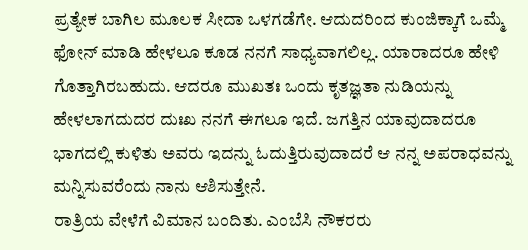ಪ್ರತ್ಯೇಕ ಬಾಗಿಲ ಮೂಲಕ ಸೀದಾ ಒಳಗಡೆಗೇ. ಆದುದರಿಂದ ಕುಂಜಿಕ್ಕಾಗೆ ಒಮ್ಮೆ ಫೋನ್ ಮಾಡಿ ಹೇಳಲೂ ಕೂಡ ನನಗೆ ಸಾಧ್ಯವಾಗಲಿಲ್ಲ. ಯಾರಾದರೂ ಹೇಳಿ ಗೊತ್ತಾಗಿರಬಹುದು. ಆದರೂ ಮುಖತಃ ಒಂದು ಕೃತಜ್ಞತಾ ನುಡಿಯನ್ನು ಹೇಳಲಾಗದುದರ ದುಃಖ ನನಗೆ ಈಗಲೂ ಇದೆ. ಜಗತ್ತಿನ ಯಾವುದಾದರೂ ಭಾಗದಲ್ಲಿ ಕುಳಿತು ಅವರು ಇದನ್ನು ಓದುತ್ತಿರುವುದಾದರೆ ಆ ನನ್ನ ಅಪರಾಧವನ್ನು ಮನ್ನಿಸುವರೆಂದು ನಾನು ಆಶಿಸುತ್ತೇನೆ.
ರಾತ್ರಿಯ ವೇಳೆಗೆ ವಿಮಾನ ಬಂದಿತು. ಎಂಬೆಸಿ ನೌಕರರು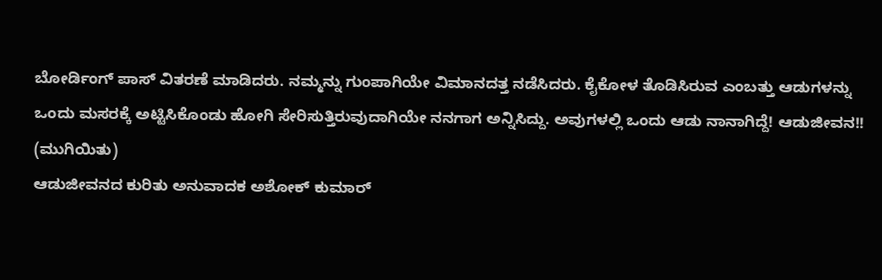ಬೋರ್ಡಿಂಗ್ ಪಾಸ್ ವಿತರಣೆ ಮಾಡಿದರು. ನಮ್ಮನ್ನು ಗುಂಪಾಗಿಯೇ ವಿಮಾನದತ್ತ ನಡೆಸಿದರು. ಕೈಕೋಳ ತೊಡಿಸಿರುವ ಎಂಬತ್ತು ಆಡುಗಳನ್ನು ಒಂದು ಮಸರಕ್ಕೆ ಅಟ್ಟಿಸಿಕೊಂಡು ಹೋಗಿ ಸೇರಿಸುತ್ತಿರುವುದಾಗಿಯೇ ನನಗಾಗ ಅನ್ನಿಸಿದ್ದು. ಅವುಗಳಲ್ಲಿ ಒಂದು ಆಡು ನಾನಾಗಿದ್ದೆ! ಆಡುಜೀವನ!!
(ಮುಗಿಯಿತು)
ಆಡುಜೀವನದ ಕುರಿತು ಅನುವಾದಕ ಅಶೋಕ್ ಕುಮಾರ್